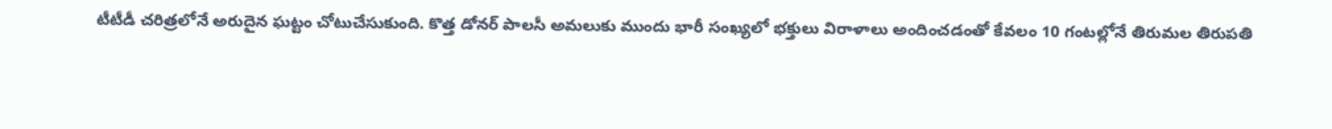టీటీడీ చరిత్రలోనే అరుదైన ఘట్టం చోటుచేసుకుంది. కొత్త డోనర్ పాలసీ అమలుకు ముందు భారీ సంఖ్యలో భక్తులు విరాళాలు అందించడంతో కేవలం 10 గంటల్లోనే తిరుమల తిరుపతి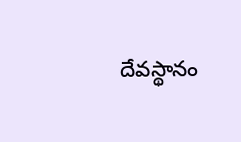దేవస్థానం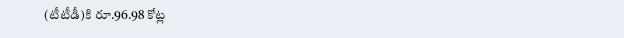(టీటీడీ)కి రూ.96.98 కోట్ల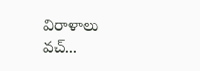విరాళాలు వచ్...